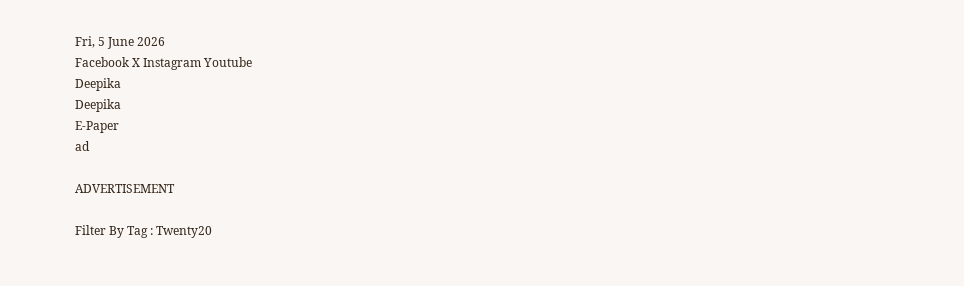Fri, 5 June 2026
Facebook X Instagram Youtube
Deepika
Deepika
E-Paper
ad

ADVERTISEMENT

Filter By Tag : Twenty20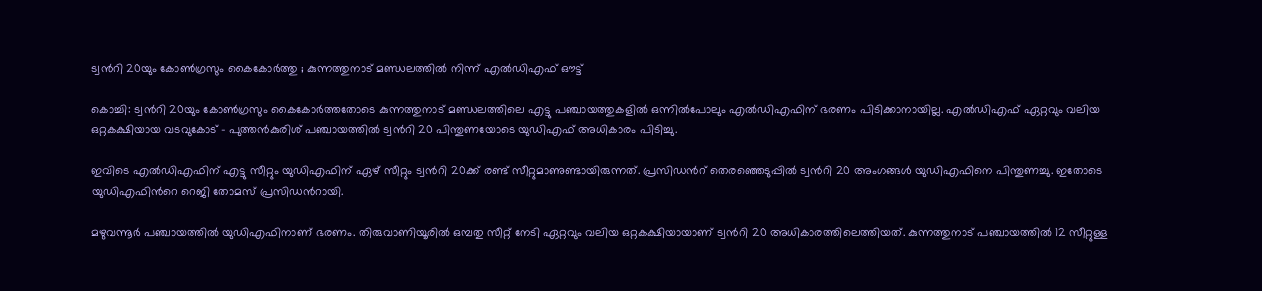ട്വന്‍റി 20യും കോൺഗ്രസും കൈകോർത്തു ; കുന്നത്തുനാട് മണ്ഡലത്തിൽ നിന്ന് എൽഡിഎഫ് ഔട്ട്

കൊച്ചി: ട്വന്‍റി 20യും കോൺഗ്രസും കൈകോർത്തതോടെ കുന്നത്തുനാട് മണ്ഡലത്തിലെ എട്ടു പഞ്ചായത്തുകളിൽ ഒന്നിൽപോലും എൽഡിഎഫിന് ഭരണം പിടിക്കാനായില്ല. എൽഡിഎഫ് ഏറ്റവും വലിയ ഒറ്റകക്ഷിയായ വടവുകോട് - പുത്തൻകുരിശ് പഞ്ചായത്തിൽ ട്വന്‍റി 20 പിന്തുണയോടെ യുഡിഎഫ് അധികാരം പിടിച്ചു.

ഇവിടെ എൽഡിഎഫിന് എട്ടു സീറ്റും യുഡിഎഫിന് ഏഴ് സീറ്റും ട്വന്‍റി 20ക്ക് രണ്ട് സീറ്റുമാണുണ്ടായിരുന്നത്. പ്രസിഡന്‍റ് തെരഞ്ഞെടുപ്പിൽ ട്വന്‍റി 20 അംഗങ്ങൾ യുഡിഎഫിനെ പിന്തുണച്ചു. ഇതോടെ യുഡിഎഫിന്‍റെ റെജി തോമസ് പ്രസിഡന്‍റായി.

മഴുവന്നൂർ പഞ്ചായത്തിൽ യുഡിഎഫിനാണ് ഭരണം. തിരുവാണിയൂരിൽ ഒമ്പതു സീറ്റ് നേടി ഏറ്റവും വലിയ ഒറ്റകക്ഷിയായാണ് ട്വന്‍റി 20 അധികാരത്തിലെത്തിയത്. കുന്നത്തുനാട് പഞ്ചായത്തിൽ 12 സീറ്റുള്ള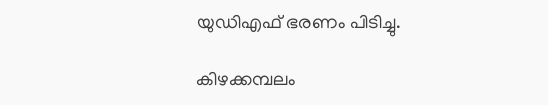യുഡിഎഫ് ഭരണം പിടിച്ചു.

കിഴക്കമ്പലം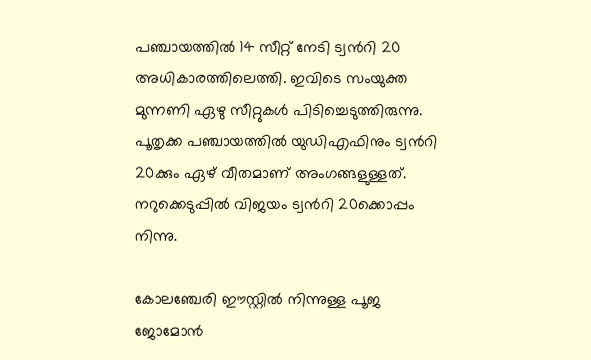പഞ്ചായത്തിൽ 14 സീറ്റ് നേടി ട്വന്‍റി 20 അധികാരത്തിലെത്തി. ഇവിടെ സംയുക്ത മുന്നണി ഏഴു സീറ്റുകൾ പിടിച്ചെടുത്തിരുന്നു. പൂതൃക്ക പഞ്ചായത്തിൽ യുഡിഎഫിനും ട്വന്‍റി 20ക്കും ഏഴ് വീതമാണ് അംഗങ്ങളുള്ളത്. നറുക്കെടുപ്പിൽ വിജയം ട്വന്‍റി 20ക്കൊപ്പം നിന്നു.

കോലഞ്ചേരി ഈസ്റ്റിൽ നിന്നുള്ള പൂജ ജോമോൻ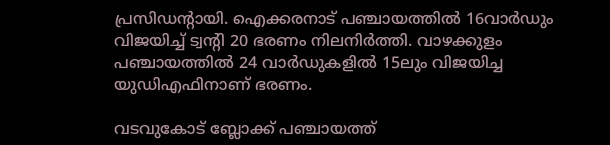പ്രസിഡന്‍റായി. ഐക്കരനാട് പഞ്ചായത്തിൽ 16വാർഡും വിജയിച്ച് ട്വന്‍റി 20 ഭരണം നിലനിർത്തി. വാഴക്കുളം പഞ്ചായത്തിൽ 24 വാർഡുകളിൽ 15ലും വിജയിച്ച യുഡിഎഫിനാണ് ഭരണം.

വടവുകോട് ബ്ലോക്ക് പഞ്ചായത്ത്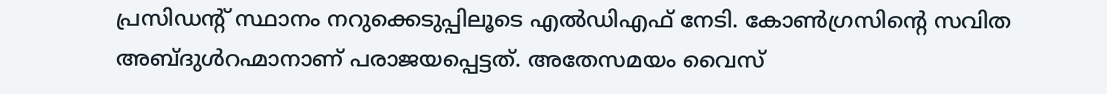പ്രസിഡന്‍റ് സ്ഥാനം നറുക്കെടുപ്പിലൂടെ എൽഡിഎഫ് നേടി. കോൺഗ്രസിന്‍റെ സവിത അബ്ദുൾറഹ്മാനാണ് പരാജയപ്പെട്ടത്. അതേസമയം വൈസ്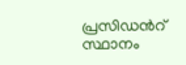പ്രസിഡന്‍റ് സ്ഥാനം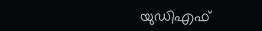യുഡിഎഫ്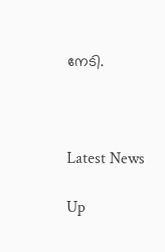നേടി.



Latest News

Up